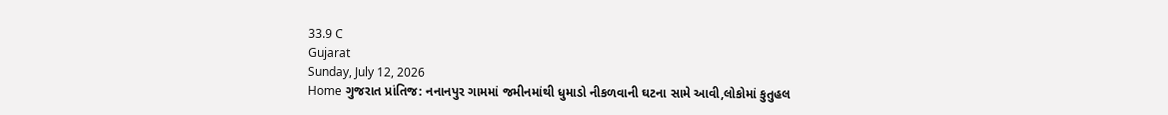33.9 C
Gujarat
Sunday, July 12, 2026
Home ગુજરાત પ્રાંતિજ: નનાનપુર ગામમાં જમીનમાંથી ધુમાડો નીકળવાની ઘટના સામે આવી,લોકોમાં કુતુહલ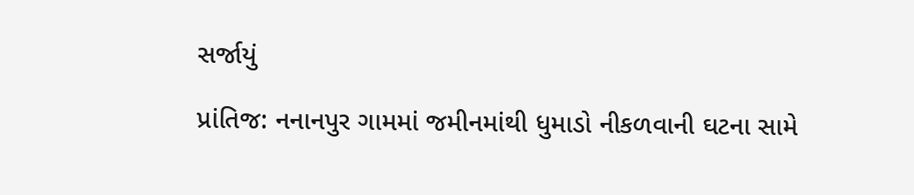સર્જાયું

પ્રાંતિજ: નનાનપુર ગામમાં જમીનમાંથી ધુમાડો નીકળવાની ઘટના સામે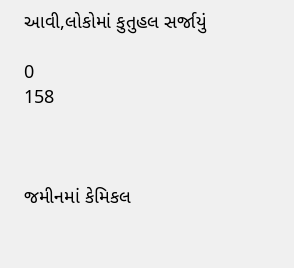આવી,લોકોમાં કુતુહલ સર્જાયું

0
158



જમીનમાં કેમિકલ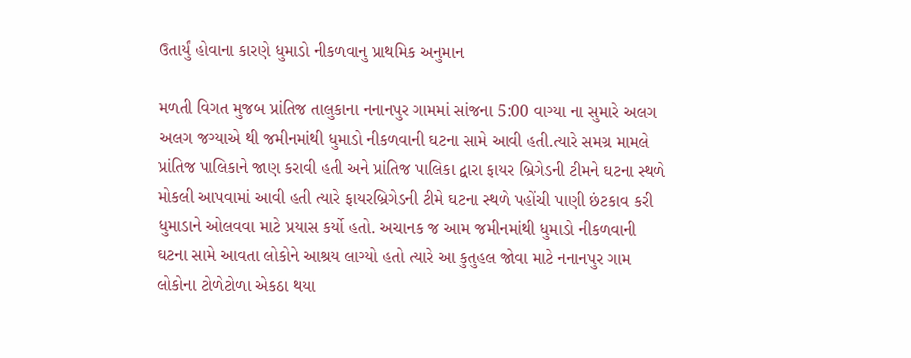ઉતાર્યું હોવાના કારણે ધુમાડો નીકળવાનુ પ્રાથમિક અનુમાન

મળતી વિગત મુજબ પ્રાંતિજ તાલુકાના નનાનપુર ગામમાં સાંજના 5:00 વાગ્યા ના સુમારે અલગ અલગ જગ્યાએ થી જમીનમાંથી ધુમાડો નીકળવાની ઘટના સામે આવી હતી.ત્યારે સમગ્ર મામલે પ્રાંતિજ પાલિકાને જાણ કરાવી હતી અને પ્રાંતિજ પાલિકા દ્વારા ફાયર બ્રિગેડની ટીમને ઘટના સ્થળે મોકલી આપવામાં આવી હતી ત્યારે ફાયરબ્રિગેડની ટીમે ઘટના સ્થળે પહોંચી પાણી છંટકાવ કરી ધુમાડાને ઓલવવા માટે પ્રયાસ કર્યો હતો. અચાનક જ આમ જમીનમાંથી ધુમાડો નીકળવાની ઘટના સામે આવતા લોકોને આશ્રય લાગ્યો હતો ત્યારે આ કુતુહલ જોવા માટે નનાનપુર ગામ લોકોના ટોળેટોળા એકઠા થયા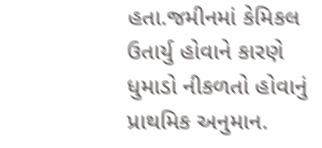હતા.જમીનમાં કેમિકલ ઉતાર્યુ હોવાને કારણે ધુમાડો નીકળતો હોવાનું પ્રાથમિક અનુમાન.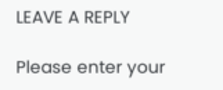LEAVE A REPLY

Please enter your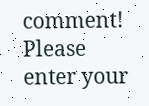comment!
Please enter your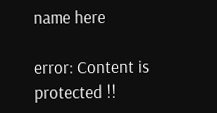name here

error: Content is protected !!